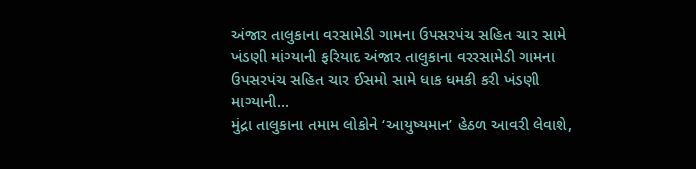અંજાર તાલુકાના વરસામેડી ગામના ઉપસરપંચ સહિત ચાર સામે ખંડણી માંગ્યાની ફરિયાદ અંજાર તાલુકાના વરરસામેડી ગામના ઉપસરપંચ સહિત ચાર ઈસમો સામે ધાક ધમકી કરી ખંડણી માગ્યાની...
મુંદ્રા તાલુકાના તમામ લોકોને ‘આયુષ્યમાન’ હેઠળ આવરી લેવાશે,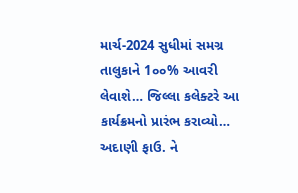માર્ચ-2024 સુધીમાં સમગ્ર તાલુકાને 1૦૦% આવરી લેવાશે… જિલ્લા કલેક્ટરે આ કાર્યક્રમનો પ્રારંભ કરાવ્યો… અદાણી ફાઉ. ને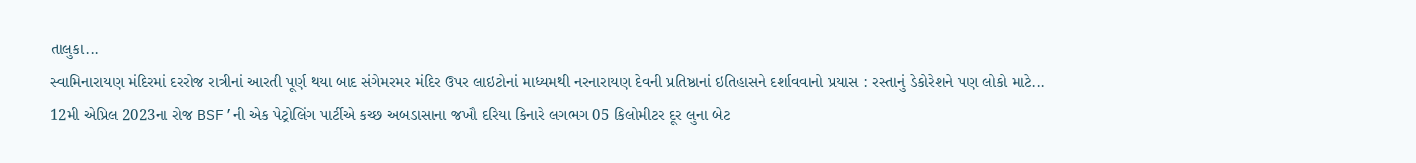તાલુકા...
સ્વામિનારાયણ મંદિરમાં દરરોજ રાત્રીનાં આરતી પૂર્ણ થયા બાદ સંગેમરમર મંદિર ઉપર લાઇટોનાં માધ્યમથી નરનારાયણ દેવની પ્રતિષ્ઠાનાં ઇતિહાસને દર્શાવવાનો પ્રયાસ : રસ્તાનું ડેકોરેશને પણ લોકો માટે...
12મી એપ્રિલ 2023ના રોજ BSF’ની એક પેટ્રોલિંગ પાર્ટીએ કચ્છ અબડાસાના જખૌ દરિયા કિનારે લગભગ 05 કિલોમીટર દૂર લુના બેટ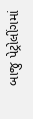બાજુ પેટ્રોલીંગમાં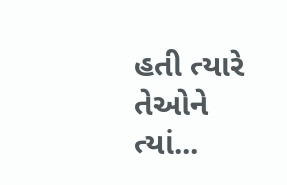હતી ત્યારે તેઓને ત્યાં...